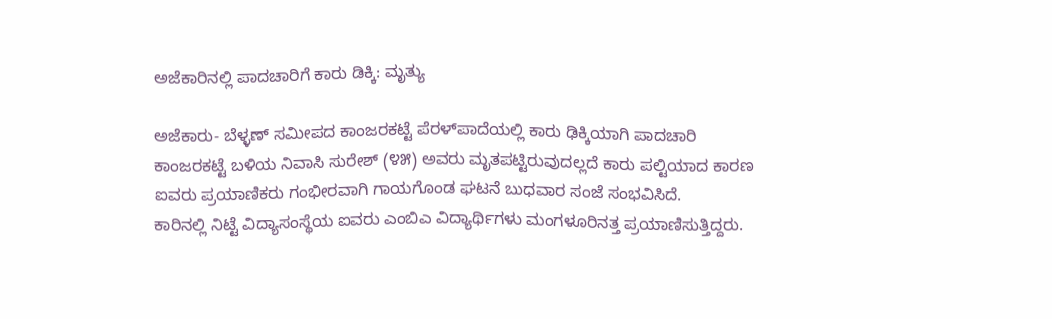ಅಜೆಕಾರಿನಲ್ಲಿ ಪಾದಚಾರಿಗೆ ಕಾರು ಡಿಕ್ಕಿ: ಮೃತ್ಯು

ಅಜೆಕಾರು- ಬೆಳ್ಳಣ್ ಸಮೀಪದ ಕಾಂಜರಕಟ್ಟೆ ಪೆರಳ್‌ಪಾದೆಯಲ್ಲಿ ಕಾರು ಢಿಕ್ಕಿಯಾಗಿ ಪಾದಚಾರಿ ಕಾಂಜರಕಟ್ಟೆ ಬಳಿಯ ನಿವಾಸಿ ಸುರೇಶ್ (೪೫) ಅವರು ಮೃತಪಟ್ಟಿರುವುದಲ್ಲದೆ ಕಾರು ಪಲ್ಟಿಯಾದ ಕಾರಣ ಐವರು ಪ್ರಯಾಣಿಕರು ಗಂಭೀರವಾಗಿ ಗಾಯಗೊಂಡ ಘಟನೆ ಬುಧವಾರ ಸಂಜೆ ಸಂಭವಿಸಿದೆ.
ಕಾರಿನಲ್ಲಿ ನಿಟ್ಟೆ ವಿದ್ಯಾಸಂಸ್ಥೆಯ ಐವರು ಎಂಬಿಎ ವಿದ್ಯಾರ್ಥಿಗಳು ಮಂಗಳೂರಿನತ್ತ ಪ್ರಯಾಣಿಸುತ್ತಿದ್ದರು.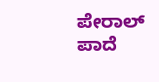ಪೇರಾಲ್ ಪಾದೆ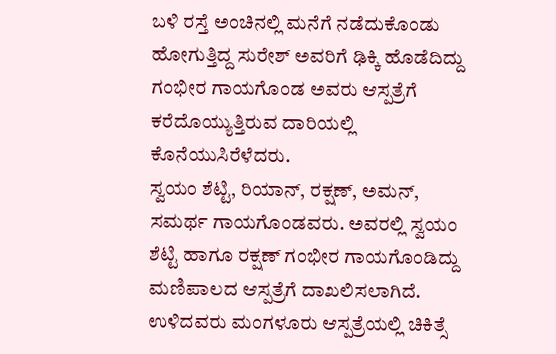ಬಳಿ ರಸ್ತೆ ಅಂಚಿನಲ್ಲಿ ಮನೆಗೆ ನಡೆದುಕೊಂಡು ಹೋಗುತ್ತಿದ್ದ ಸುರೇಶ್ ಅವರಿಗೆ ಢಿಕ್ಕಿ ಹೊಡೆದಿದ್ದು ಗಂಭೀರ ಗಾಯಗೊಂಡ ಅವರು ಆಸ್ಪತ್ರೆಗೆ ಕರೆದೊಯ್ಯುತ್ತಿರುವ ದಾರಿಯಲ್ಲಿ ಕೊನೆಯುಸಿರೆಳೆದರು.
ಸ್ವಯಂ ಶೆಟ್ಟಿ, ರಿಯಾನ್, ರಕ್ಷಣ್, ಅಮನ್, ಸಮರ್ಥ ಗಾಯಗೊಂಡವರು. ಅವರಲ್ಲಿ ಸ್ವಯಂ ಶೆಟ್ಟಿ ಹಾಗೂ ರಕ್ಷಣ್ ಗಂಭೀರ ಗಾಯಗೊಂಡಿದ್ದು ಮಣಿಪಾಲದ ಆಸ್ಪತ್ರೆಗೆ ದಾಖಲಿಸಲಾಗಿದೆ. ಉಳಿದವರು ಮಂಗಳೂರು ಆಸ್ಪತ್ರೆಯಲ್ಲಿ ಚಿಕಿತ್ಸೆ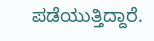ಪಡೆಯುತ್ತಿದ್ದಾರೆ.